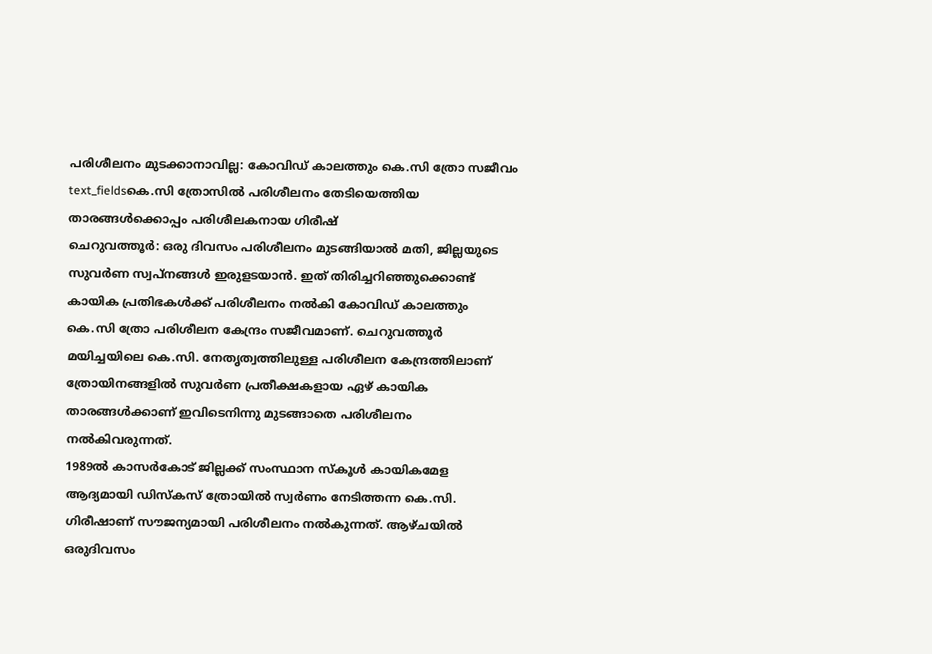പരിശീലനം മുടക്കാനാവില്ല: കോവിഡ് കാലത്തും കെ.സി ത്രോ സജീവം
text_fieldsകെ.സി ത്രോസിൽ പരിശീലനം തേടിയെത്തിയ താരങ്ങൾക്കൊപ്പം പരിശീലകനായ ഗിരീഷ്
ചെറുവത്തൂർ: ഒരു ദിവസം പരിശീലനം മുടങ്ങിയാൽ മതി, ജില്ലയുടെ സുവർണ സ്വപ്നങ്ങൾ ഇരുളടയാൻ. ഇത് തിരിച്ചറിഞ്ഞുക്കൊണ്ട് കായിക പ്രതിഭകൾക്ക് പരിശീലനം നൽകി കോവിഡ് കാലത്തും കെ.സി ത്രോ പരിശീലന കേന്ദ്രം സജീവമാണ്. ചെറുവത്തൂർ മയിച്ചയിലെ കെ.സി. നേതൃത്വത്തിലുള്ള പരിശീലന കേന്ദ്രത്തിലാണ് ത്രോയിനങ്ങളിൽ സുവർണ പ്രതീക്ഷകളായ ഏഴ് കായിക താരങ്ങൾക്കാണ് ഇവിടെനിന്നു മുടങ്ങാതെ പരിശീലനം നൽകിവരുന്നത്.
1989ൽ കാസർകോട് ജില്ലക്ക് സംസ്ഥാന സ്കൂൾ കായികമേള ആദ്യമായി ഡിസ്കസ് ത്രോയിൽ സ്വർണം നേടിത്തന്ന കെ.സി. ഗിരീഷാണ് സൗജന്യമായി പരിശീലനം നൽകുന്നത്. ആഴ്ചയിൽ ഒരുദിവസം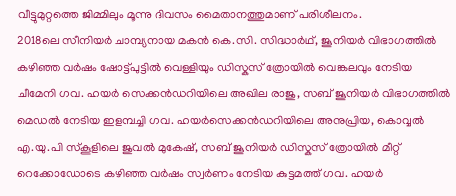വീട്ടുമുറ്റത്തെ ജിമ്മിലും മൂന്നു ദിവസം മൈതാനത്തുമാണ് പരിശീലനം.
2018ലെ സീനിയർ ചാമ്പ്യനായ മകൻ കെ.സി. സിദ്ധാർഥ്, ജൂനിയർ വിഭാഗത്തിൽ കഴിഞ്ഞ വർഷം ഷോട്ട്പുട്ടിൽ വെള്ളിയും ഡിസ്കസ് ത്രോയിൽ വെങ്കലവും നേടിയ ചീമേനി ഗവ. ഹയർ സെക്കൻഡറിയിലെ അഖില രാജു, സബ് ജൂനിയർ വിഭാഗത്തിൽ മെഡൽ നേടിയ ഇളമ്പച്ചി ഗവ. ഹയർസെക്കൻഡറിയിലെ അനുപ്രിയ, കൊവ്വൽ എ.യു.പി സ്കൂളിലെ ജുവൽ മുകേഷ്, സബ് ജൂനിയർ ഡിസ്കസ് ത്രോയിൽ മീറ്റ് റെക്കോഡോടെ കഴിഞ്ഞ വർഷം സ്വർണം നേടിയ കുട്ടമത്ത് ഗവ. ഹയർ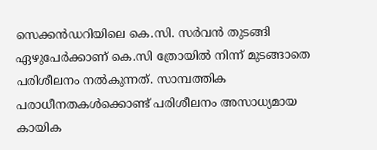സെക്കൻഡറിയിലെ കെ.സി. സർവൻ തുടങ്ങി ഏഴുപേർക്കാണ് കെ.സി ത്രോയിൽ നിന്ന് മുടങ്ങാതെ പരിശീലനം നൽകുന്നത്. സാമ്പത്തിക പരാധീനതകൾക്കൊണ്ട് പരിശീലനം അസാധ്യമായ കായിക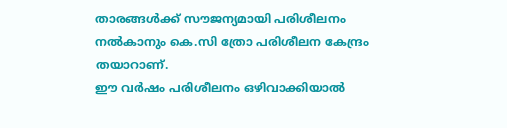താരങ്ങൾക്ക് സൗജന്യമായി പരിശീലനം നൽകാനും കെ.സി ത്രോ പരിശീലന കേന്ദ്രം തയാറാണ്.
ഈ വർഷം പരിശീലനം ഒഴിവാക്കിയാൽ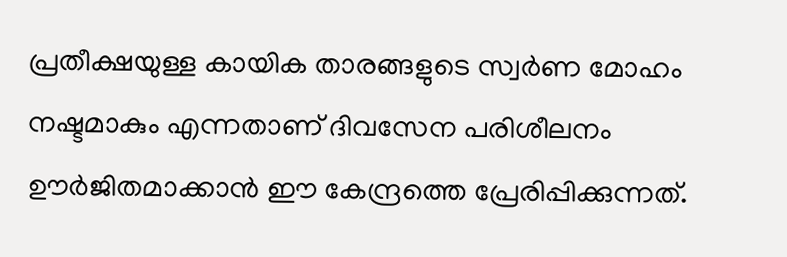പ്രതീക്ഷയുള്ള കായിക താരങ്ങളുടെ സ്വർണ മോഹം നഷ്ടമാകും എന്നതാണ് ദിവസേന പരിശീലനം ഊർജിതമാക്കാൻ ഈ കേന്ദ്രത്തെ പ്രേരിപ്പിക്കുന്നത്.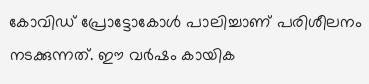കോവിഡ് പ്രോട്ടോകോൾ പാലിച്ചാണ് പരിശീലനം നടക്കുന്നത്. ഈ വർഷം കായിക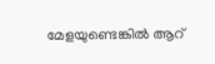മേളയുണ്ടെങ്കിൽ ആറ്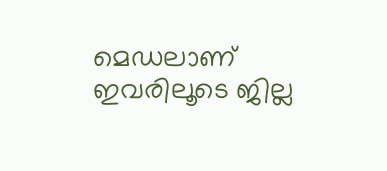മെഡലാണ് ഇവരിലൂടെ ജില്ല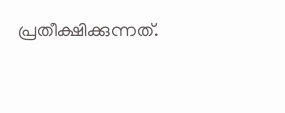പ്രതീക്ഷിക്കുന്നത്.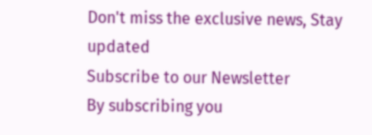Don't miss the exclusive news, Stay updated
Subscribe to our Newsletter
By subscribing you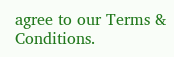agree to our Terms & Conditions.